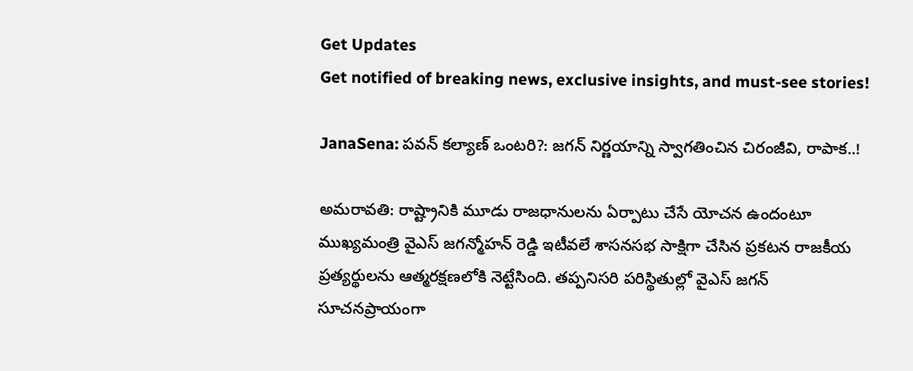Get Updates
Get notified of breaking news, exclusive insights, and must-see stories!

JanaSena: పవన్ కల్యాణ్ ఒంటరి?: జగన్ నిర్ణయాన్ని స్వాగతించిన చిరంజీవి, రాపాక..!

అమరావతి: రాష్ట్రానికి మూడు రాజధానులను ఏర్పాటు చేసే యోచన ఉందంటూ ముఖ్యమంత్రి వైఎస్ జగన్మోహన్ రెడ్డి ఇటీవలే శాసనసభ సాక్షిగా చేసిన ప్రకటన రాజకీయ ప్రత్యర్థులను ఆత్మరక్షణలోకి నెట్టేసింది. తప్పనిసరి పరిస్థితుల్లో వైఎస్ జగన్ సూచనప్రాయంగా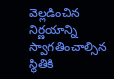వెల్లడించిన నిర్ణయాన్ని స్వాగతించాల్సిన స్థితికి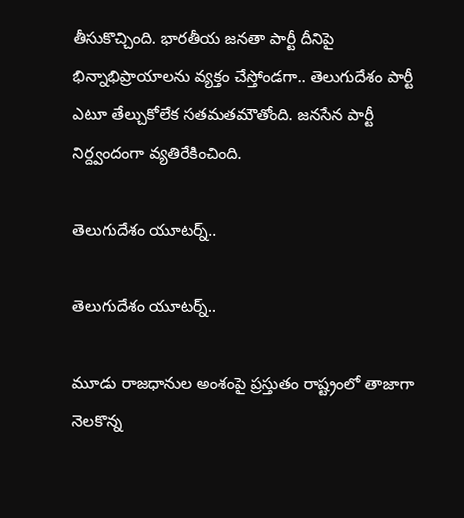తీసుకొచ్చింది. భారతీయ జనతా పార్టీ దీనిపై భిన్నాభిప్రాయాలను వ్యక్తం చేస్తోండగా.. తెలుగుదేశం పార్టీ ఎటూ తేల్చుకోలేక సతమతమౌతోంది. జనసేన పార్టీ నిర్ద్వందంగా వ్యతిరేకించింది.

తెలుగుదేశం యూటర్న్..

తెలుగుదేశం యూటర్న్..

మూడు రాజధానుల అంశంపై ప్రస్తుతం రాష్ట్రంలో తాజాగా నెలకొన్న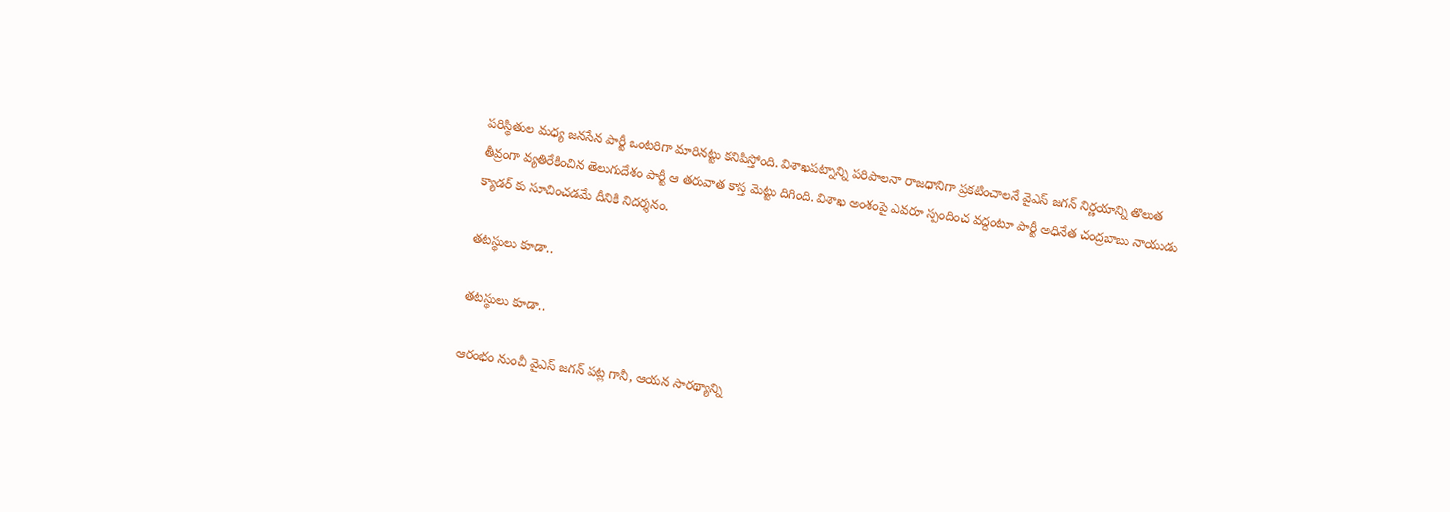పరిస్థితుల మధ్య జనసేన పార్టీ ఒంటరిగా మారినట్టు కనిపిస్తోంది. విశాఖపట్నాన్ని పరిపాలనా రాజధానిగా ప్రకటించాలనే వైఎస్ జగన్ నిర్ణయాన్ని తొలుత తీవ్రంగా వ్యతిరేకించిన తెలుగుదేశం పార్టీ ఆ తరువాత కాస్త మెట్టు దిగింది. విశాఖ అంశంపై ఎవరూ స్పందించ వద్దంటూ పార్టీ అధినేత చంద్రబాబు నాయుడు క్యాడర్ కు సూచించడమే దీనికి నిదర్శనం.

తటస్థులు కూడా..

తటస్థులు కూడా..

ఆరంభం నుంచీ వైఎస్ జగన్ పట్ల గానీ, ఆయన సారథ్యాన్ని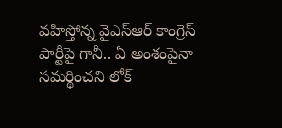వహిస్తోన్న వైఎస్ఆర్ కాంగ్రెస్ పార్టీపై గానీ.. ఏ అంశంపైనా సమర్థించని లోక్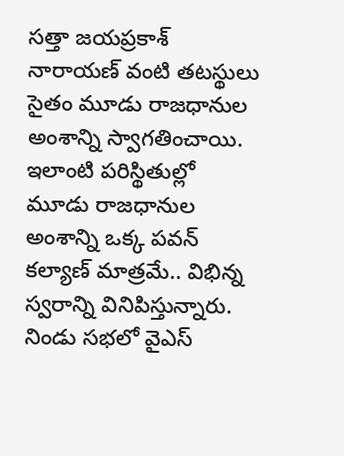సత్తా జయప్రకాశ్ నారాయణ్ వంటి తటస్థులు సైతం మూడు రాజధానుల అంశాన్ని స్వాగతించాయి. ఇలాంటి పరిస్థితుల్లో మూడు రాజధానుల అంశాన్ని ఒక్క పవన్ కల్యాణ్ మాత్రమే.. విభిన్న స్వరాన్ని వినిపిస్తున్నారు. నిండు సభలో వైఎస్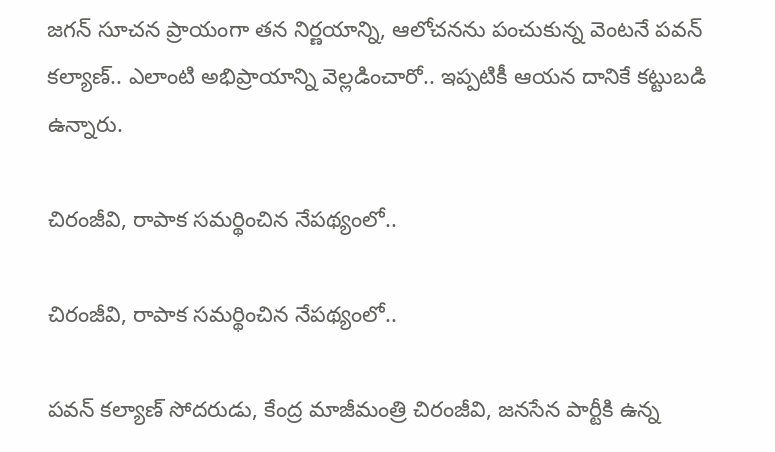జగన్ సూచన ప్రాయంగా తన నిర్ణయాన్ని, ఆలోచనను పంచుకున్న వెంటనే పవన్ కల్యాణ్.. ఎలాంటి అభిప్రాయాన్ని వెల్లడించారో.. ఇప్పటికీ ఆయన దానికే కట్టుబడి ఉన్నారు.

చిరంజీవి, రాపాక సమర్థించిన నేపథ్యంలో..

చిరంజీవి, రాపాక సమర్థించిన నేపథ్యంలో..

పవన్ కల్యాణ్ సోదరుడు, కేంద్ర మాజీమంత్రి చిరంజీవి, జనసేన పార్టీకి ఉన్న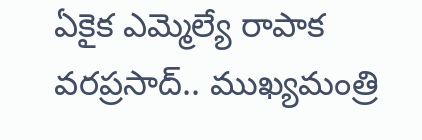ఏకైక ఎమ్మెల్యే రాపాక వరప్రసాద్.. ముఖ్యమంత్రి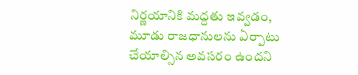నిర్ణయానికి మద్దతు ఇవ్వడం, మూడు రాజధానులను ఏర్పాటు చేయాల్సిన అవసరం ఉందని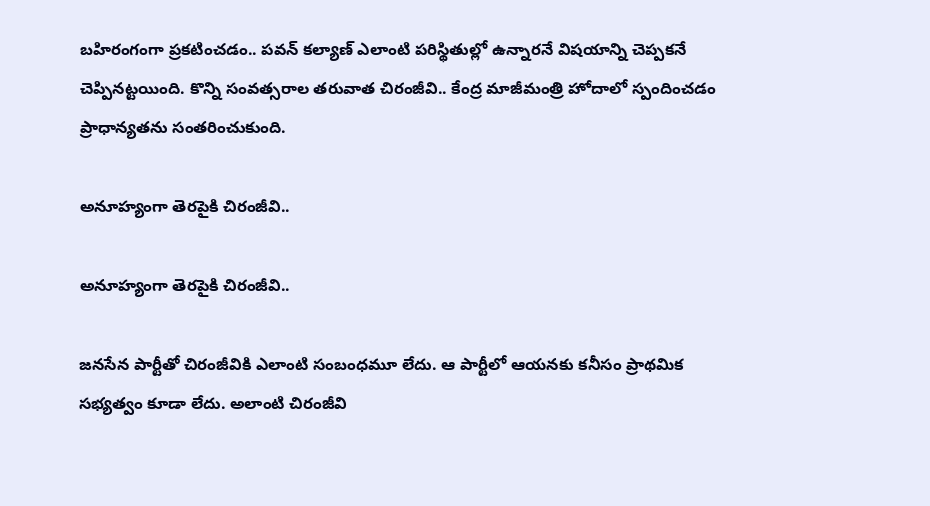బహిరంగంగా ప్రకటించడం.. పవన్ కల్యాణ్ ఎలాంటి పరిస్థితుల్లో ఉన్నారనే విషయాన్ని చెప్పకనే చెప్పినట్టయింది. కొన్ని సంవత్సరాల తరువాత చిరంజీవి.. కేంద్ర మాజీమంత్రి హోదాలో స్పందించడం ప్రాధాన్యతను సంతరించుకుంది.

అనూహ్యంగా తెరపైకి చిరంజీవి..

అనూహ్యంగా తెరపైకి చిరంజీవి..

జనసేన పార్టీతో చిరంజీవికి ఎలాంటి సంబంధమూ లేదు. ఆ పార్టీలో ఆయనకు కనీసం ప్రాథమిక సభ్యత్వం కూడా లేదు. అలాంటి చిరంజీవి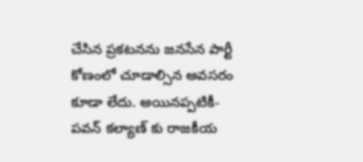చేసిన ప్రకటనను జనసేన పార్టీ కోణంలో చూడాల్సిన అవసరం కూడా లేదు. అయినప్పటికీ- పవన్ కల్యాణ్ కు రాజకీయ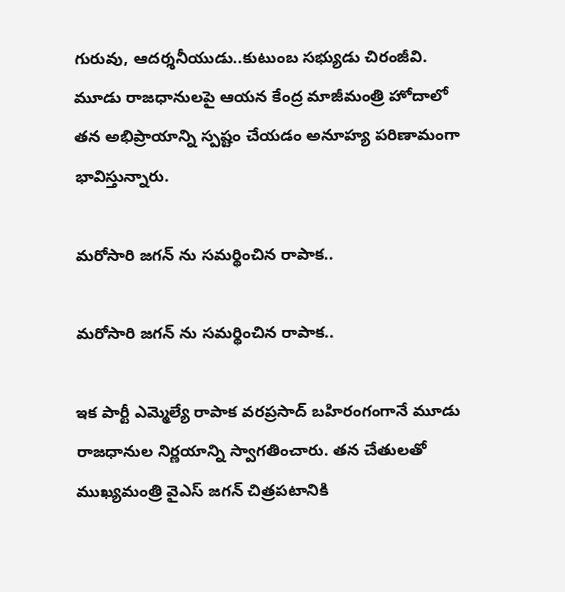గురువు, ఆదర్శనీయుడు..కుటుంబ సభ్యుడు చిరంజీవి. మూడు రాజధానులపై ఆయన కేంద్ర మాజీమంత్రి హోదాలో తన అభిప్రాయాన్ని స్పష్టం చేయడం అనూహ్య పరిణామంగా భావిస్తున్నారు.

మరోసారి జగన్ ను సమర్థించిన రాపాక..

మరోసారి జగన్ ను సమర్థించిన రాపాక..

ఇక పార్టీ ఎమ్మెల్యే రాపాక వరప్రసాద్ బహిరంగంగానే మూడు రాజధానుల నిర్ణయాన్ని స్వాగతించారు. తన చేతులతో ముఖ్యమంత్రి వైఎస్ జగన్ చిత్రపటానికి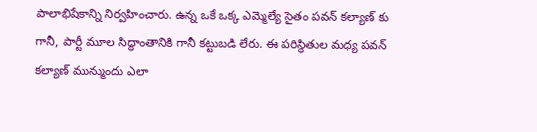పాలాభిషేకాన్ని నిర్వహించారు. ఉన్న ఒకే ఒక్క ఎమ్మెల్యే సైతం పవన్ కల్యాణ్ కు గానీ, పార్టీ మూల సిద్ధాంతానికి గానీ కట్టుబడి లేరు. ఈ పరిస్థితుల మధ్య పవన్ కల్యాణ్ మున్ముందు ఎలా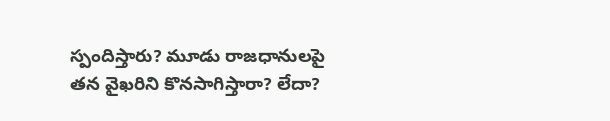స్పందిస్తారు? మూడు రాజధానులపై తన వైఖరిని కొనసాగిస్తారా? లేదా?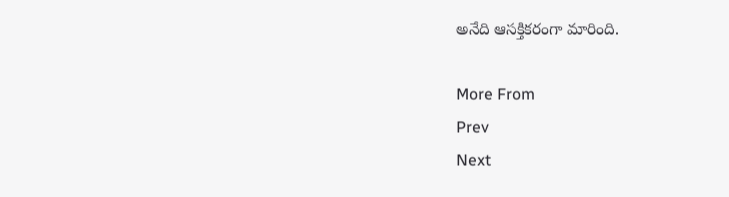అనేది ఆసక్తికరంగా మారింది.

More From
Prev
Next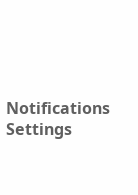Notifications
Settings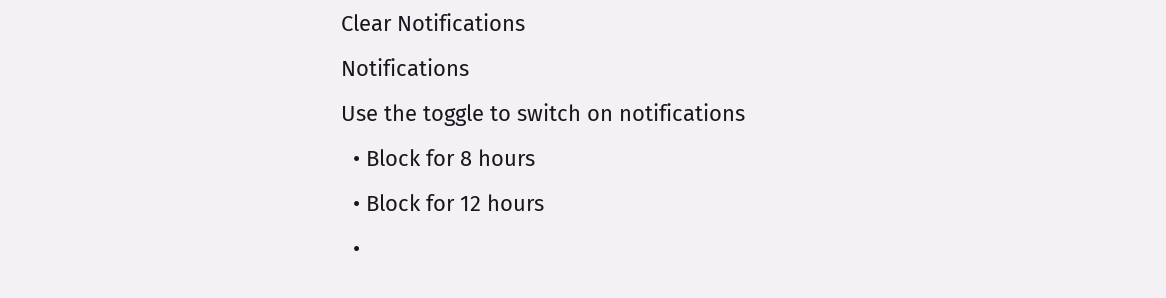Clear Notifications
Notifications
Use the toggle to switch on notifications
  • Block for 8 hours
  • Block for 12 hours
  •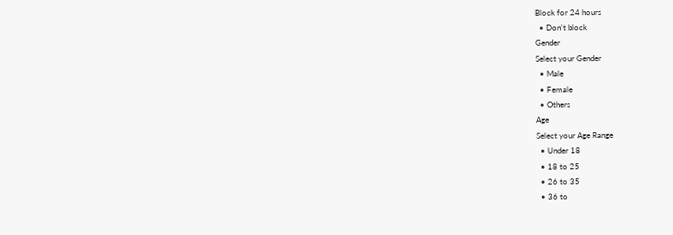Block for 24 hours
  • Don't block
Gender
Select your Gender
  • Male
  • Female
  • Others
Age
Select your Age Range
  • Under 18
  • 18 to 25
  • 26 to 35
  • 36 to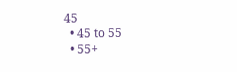45
  • 45 to 55
  • 55+